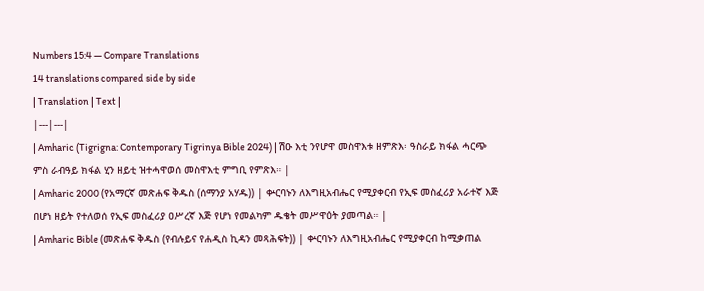Numbers 15:4 — Compare Translations
14 translations compared side by side
| Translation | Text |
|---|---|
| Amharic (Tigrigna: Contemporary Tigrinya Bible 2024) | ሽዑ እቲ ንየሆዋ መስዋእቱ ዘምጽእ፡ ዓስራይ ክፋል ሓርጭ ምስ ራብዓይ ክፋል ሂን ዘይቲ ዝተሓዋወሰ መስዋእቲ ምግቢ የምጽእ። |
| Amharic 2000 (የአማርኛ መጽሐፍ ቅዱስ (ሰማንያ አሃዱ)) | ቍርባኑን ለእግዚአብሔር የሚያቀርብ የኢፍ መስፈሪያ አራተኛ እጅ በሆነ ዘይት የተለወሰ የኢፍ መስፈሪያ ዐሥረኛ እጅ የሆነ የመልካም ዱቄት መሥዋዕት ያመጣል። |
| Amharic Bible (መጽሐፍ ቅዱስ (የብሉይና የሐዲስ ኪዳን መጻሕፍት)) | ቍርባኑን ለእግዚአብሔር የሚያቀርብ ከሚቃጠል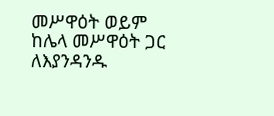መሥዋዕት ወይም ከሌላ መሥዋዕት ጋር ለእያንዳንዱ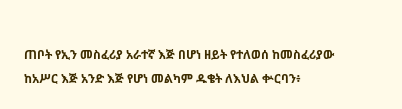ጠቦት የኢን መስፈሪያ አራተኛ እጅ በሆነ ዘይት የተለወሰ ከመስፈሪያው ከአሥር እጅ አንድ እጅ የሆነ መልካም ዱቄት ለእህል ቍርባን፥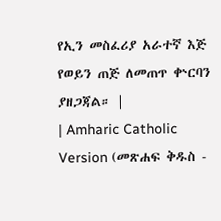የኢን መስፈሪያ አራተኛ እጅ የወይን ጠጅ ለመጠጥ ቍርባን ያዘጋጃል። |
| Amharic Catholic Version (መጽሐፍ ቅዱስ -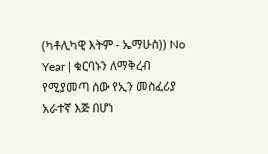(ካቶሊካዊ እትም - ኤማሁስ)) No Year | ቁርባኑን ለማቅረብ የሚያመጣ ሰው የኢን መስፈሪያ አራተኛ እጅ በሆነ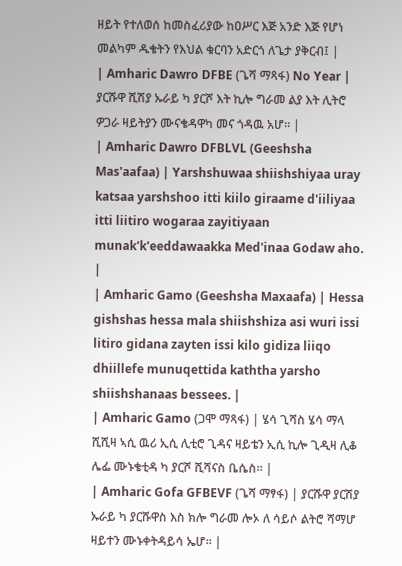ዘይት የተለወሰ ከመስፈሪያው ከዐሥር እጅ አንድ እጅ የሆነ መልካም ዱቄትን የእህል ቁርባን አድርጎ ለጌታ ያቅርብ፤ |
| Amharic Dawro DFBE (ጌሻ ማጻፋ) No Year | ያርሹዋ ሺሽያ ኡራይ ካ ያርሾ እት ኪሎ ግራመ ልያ እት ሊትሮ ዎጋራ ዛይትያን ሙናቄዳዋካ መና ጎዳዉ አሆ። |
| Amharic Dawro DFBLVL (Geeshsha Mas'aafaa) | Yarshshuwaa shiishshiyaa uray katsaa yarshshoo itti kiilo giraame d'iiliyaa itti liitiro wogaraa zayitiyaan munak'k'eeddawaakka Med'inaa Godaw aho. |
| Amharic Gamo (Geeshsha Maxaafa) | Hessa gishshas hessa mala shiishshiza asi wuri issi litiro gidana zayten issi kilo gidiza liiqo dhiillefe munuqettida kaththa yarsho shiishshanaas bessees. |
| Amharic Gamo (ጋሞ ማጻፋ) | ሄሳ ጊሻስ ሄሳ ማላ ሺሺዛ ኣሲ ዉሪ ኢሲ ሊቲሮ ጊዳና ዛይቴን ኢሲ ኪሎ ጊዲዛ ሊቆ ሌፌ ሙኑቄቲዳ ካ ያርሾ ሺሻናስ ቤሴስ። |
| Amharic Gofa GFBEVF (ጌሻ ማፃፋ) | ያርሹዋ ያርሽያ ኡራይ ካ ያርሹዋስ እስ ክሎ ግራመ ሎኦ ለ ሳይሶ ልትሮ ሻማሆ ዛይተን ሙኑቀትዳይሳ ኤሆ። |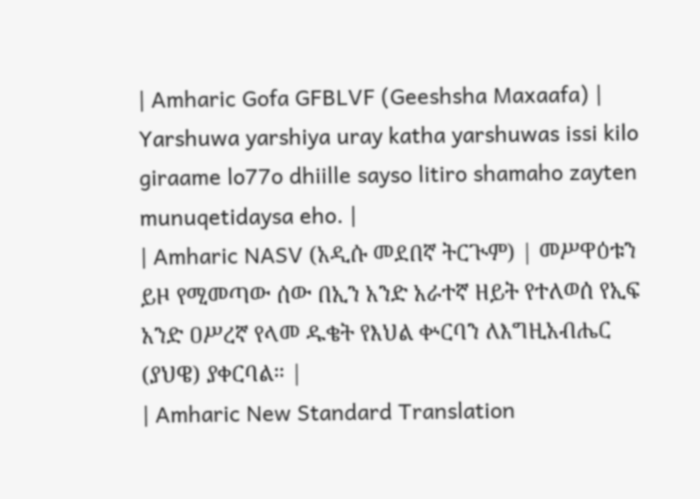| Amharic Gofa GFBLVF (Geeshsha Maxaafa) | Yarshuwa yarshiya uray katha yarshuwas issi kilo giraame lo77o dhiille sayso litiro shamaho zayten munuqetidaysa eho. |
| Amharic NASV (አዲሱ መደበኛ ትርጒም) | መሥዋዕቱን ይዞ የሚመጣው ሰው በኢን አንድ አራተኛ ዘይት የተለወሰ የኢፍ አንድ ዐሥረኛ የላመ ዱቄት የእህል ቍርባን ለእግዚአብሔር (ያህዌ) ያቀርባል። |
| Amharic New Standard Translation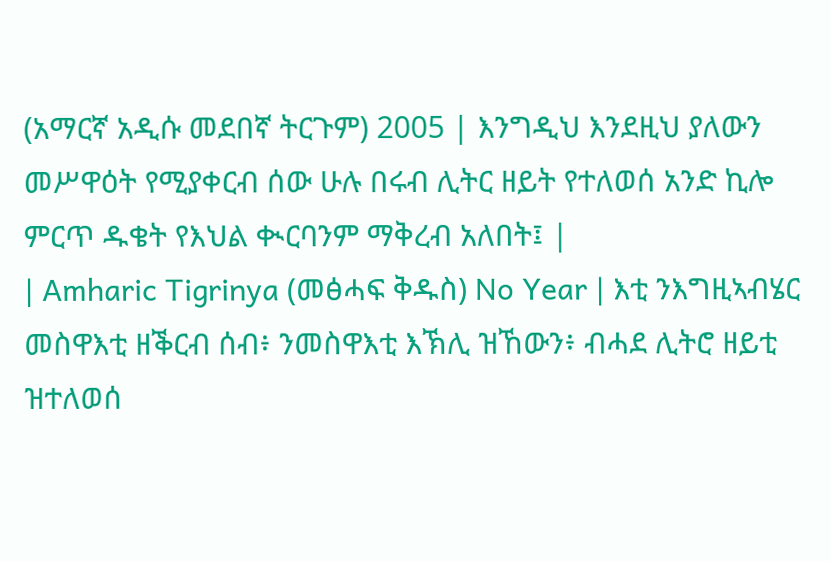(አማርኛ አዲሱ መደበኛ ትርጉም) 2005 | እንግዲህ እንደዚህ ያለውን መሥዋዕት የሚያቀርብ ሰው ሁሉ በሩብ ሊትር ዘይት የተለወሰ አንድ ኪሎ ምርጥ ዱቄት የእህል ቊርባንም ማቅረብ አለበት፤ |
| Amharic Tigrinya (መፅሓፍ ቅዱስ) No Year | እቲ ንእግዚኣብሄር መስዋእቲ ዘቕርብ ሰብ፥ ንመስዋእቲ እኽሊ ዝኸውን፥ ብሓደ ሊትሮ ዘይቲ ዝተለወሰ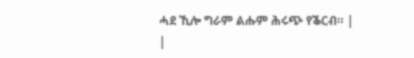ሓደ ኺሎ ግራም ልሑም ሕሩጭ የቕርብ። |
|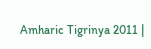Amharic Tigrinya 2011 |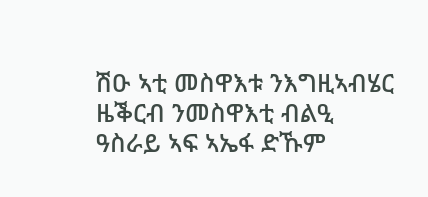ሽዑ ኣቲ መስዋእቱ ንእግዚኣብሄር ዜቕርብ ንመስዋእቲ ብልዒ ዓስራይ ኣፍ ኣኤፋ ድኹም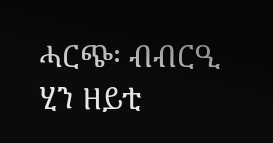ሓርጭ፡ ብብርዒ ሂን ዘይቲ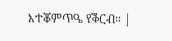እተቖምጥዔ የቕርብ። |